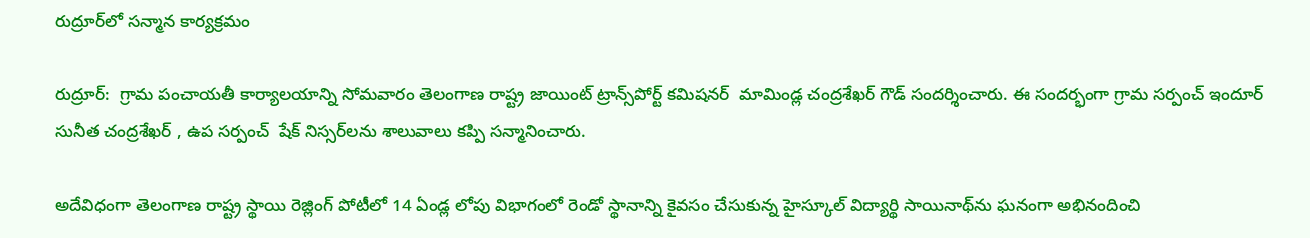రుద్రూర్‌లో సన్మాన కార్యక్రమం

రుద్రూర్:  గ్రామ పంచాయతీ కార్యాలయాన్ని సోమవారం తెలంగాణ రాష్ట్ర జాయింట్ ట్రాన్స్‌పోర్ట్ కమిషనర్  మామిండ్ల చంద్రశేఖర్ గౌడ్ సందర్శించారు. ఈ సందర్భంగా గ్రామ సర్పంచ్ ఇందూర్ సునీత చంద్రశేఖర్ , ఉప సర్పంచ్  షేక్ నిస్సర్‌లను శాలువాలు కప్పి సన్మానించారు.

అదేవిధంగా తెలంగాణ రాష్ట్ర స్థాయి రెజ్లింగ్ పోటీలో 14 ఏండ్ల లోపు విభాగంలో రెండో స్థానాన్ని కైవసం చేసుకున్న హైస్కూల్ విద్యార్థి సాయినాథ్‌ను ఘనంగా అభినందించి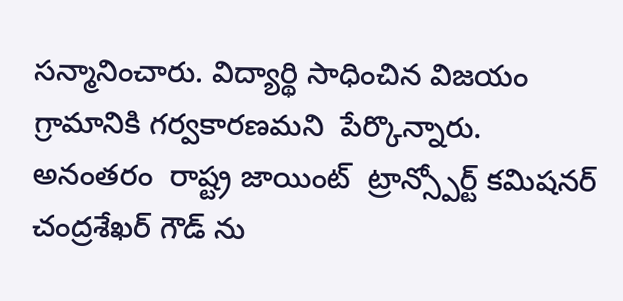సన్మానించారు. విద్యార్థి సాధించిన విజయం గ్రామానికి గర్వకారణమని  పేర్కొన్నారు.  అనంతరం  రాష్ట్ర జాయింట్  ట్రాన్స్పోర్ట్ కమిషనర్ చంద్రశేఖర్ గౌడ్ ను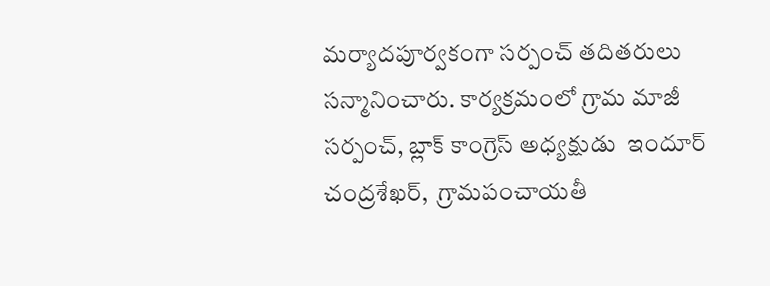మర్యాదపూర్వకంగా సర్పంచ్ తదితరులు సన్మానించారు. కార్యక్రమంలో గ్రామ మాజీ సర్పంచ్, బ్లాక్ కాంగ్రెస్ అధ్యక్షుడు  ఇందూర్ చంద్రశేఖర్,  గ్రామపంచాయతీ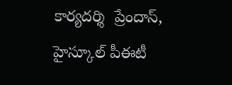కార్యదర్శి  ప్రేందాస్,  హైస్కూల్ పీఈటీ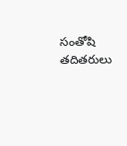సంతోషి తదితరులు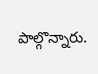పాల్గొన్నారు.